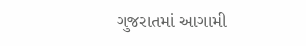ગુજરાતમાં આગામી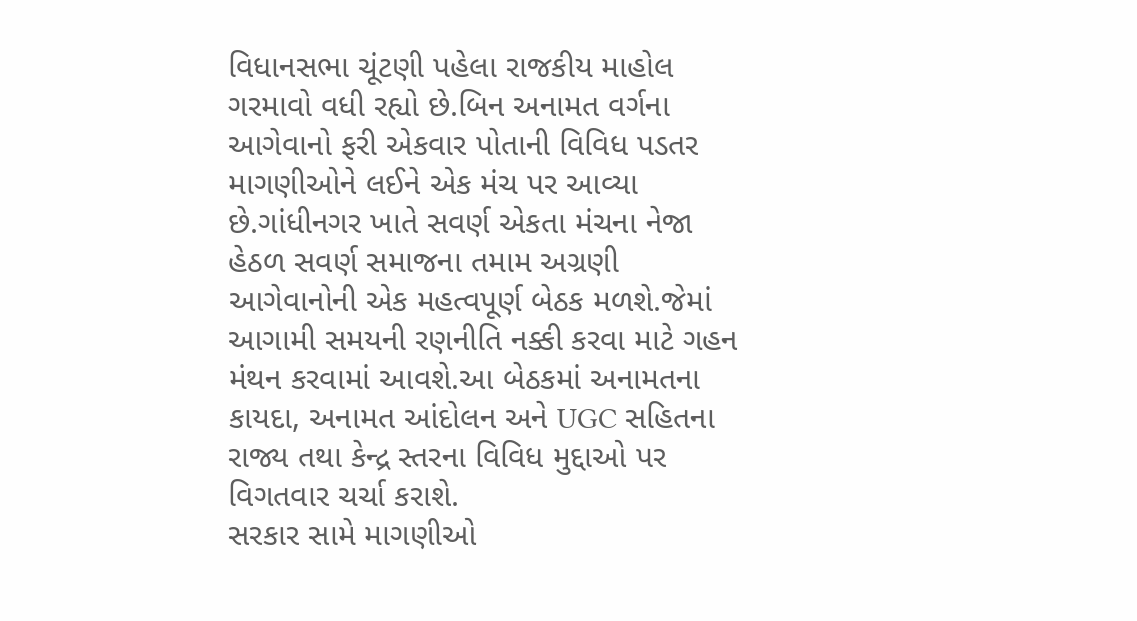વિધાનસભા ચૂંટણી પહેલા રાજકીય માહોલ ગરમાવો વધી રહ્યો છે.બિન અનામત વર્ગના આગેવાનો ફરી એકવાર પોતાની વિવિધ પડતર માગણીઓને લઈને એક મંચ પર આવ્યા છે.ગાંધીનગર ખાતે સવર્ણ એકતા મંચના નેજા હેઠળ સવર્ણ સમાજના તમામ અગ્રણી આગેવાનોની એક મહત્વપૂર્ણ બેઠક મળશે.જેમાં આગામી સમયની રણનીતિ નક્કી કરવા માટે ગહન મંથન કરવામાં આવશે.આ બેઠકમાં અનામતના કાયદા, અનામત આંદોલન અને UGC સહિતના રાજ્ય તથા કેન્દ્ર સ્તરના વિવિધ મુદ્દાઓ પર વિગતવાર ચર્ચા કરાશે.
સરકાર સામે માગણીઓ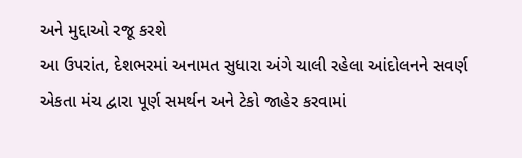અને મુદ્દાઓ રજૂ કરશે
આ ઉપરાંત, દેશભરમાં અનામત સુધારા અંગે ચાલી રહેલા આંદોલનને સવર્ણ એકતા મંચ દ્વારા પૂર્ણ સમર્થન અને ટેકો જાહેર કરવામાં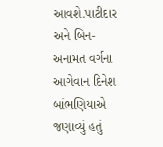આવશે.પાટીદાર અને બિન-અનામત વર્ગના આગેવાન દિનેશ બાંભણિયાએ જણાવ્યું હતું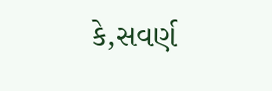કે,સવર્ણ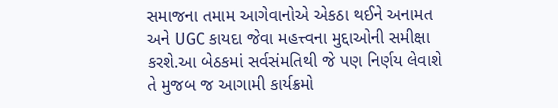સમાજના તમામ આગેવાનોએ એકઠા થઈને અનામત અને UGC કાયદા જેવા મહત્ત્વના મુદ્દાઓની સમીક્ષા કરશે.આ બેઠકમાં સર્વસંમતિથી જે પણ નિર્ણય લેવાશે તે મુજબ જ આગામી કાર્યક્રમો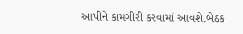આપીને કામગીરી કરવામાં આવશે.બેઠક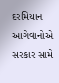દરમિયાન આગેવાનોએ સરકાર સામે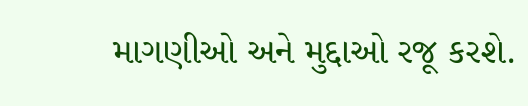માગણીઓ અને મુદ્દાઓ રજૂ કરશે.